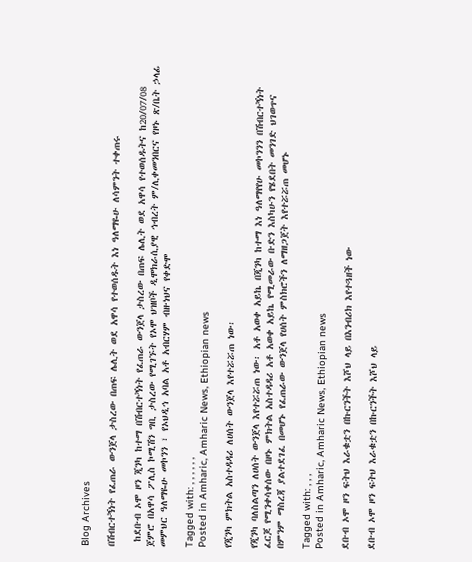Blog Archives

በሽብርተኝነት የፈጠራ ውንጀላ ታስረው በጠፍ ሌሊት ወደ አዋሳ የተወሰዱት እነ ዓለማዬሁ ለሳምንት ተቀጠሩ

 ከደቡብ ኦሞ ዞን ጂንካ ከተማ በሽብርተኝነት የፈጠራ ውንጀላ ታስረው በጠፍ ሌሊት ወደ አዋሳ የተወሰዱትና ከ20/07/08 ጀምሮ በአዋሳ ፖሊስ ኮሚሽን ግቢ ታስረው የሚገኙት የኦሞ ህዝቦች ዲሞክራሲያዊ ኅብረት ም/ሊቀመንበርና የዞኑ ጽ/ቤት ኃላፊ መምህር ዓለማዬሁ መኮንን ፣ የኦህዲኅ አባል አቶ አብርሃም ብዙነህና የቀድሞ

Tagged with: , , , , , ,
Posted in Amharic, Amharic News, Ethiopian news

የጂንካ ምክትል አስተዳዳሪ ለሀሰት ውንጀላ እየተሯሯጠ ነው፡

የጂንካ ባለስልጣን ለሀሰት ውንጀላ እየተሯሯጠ ነው፡ አቶ አወቀ አይኬ በጂንካ ከተማ እነ ዓለማየየሁ መኮንንን በሽብርተኝነት ፈርጆ የሚንቀሳቀሰው በዞኑ ምክትል አስተዳዳሪ አቶ አወቀ አይኬ የሚመራው ቡድን እስካሁን የሄደበት መንገድ ህገወጥና በምንም ማስረጃ ያልተደገፈ በመሆኑ የፈጠራው ውንጀላ የሀሰት ምስክሮችን ለማዘጋጀት እየተሯሯጠ መሆኑ

Tagged with: , , ,
Posted in Amharic, Amharic News, Ethiopian news

ደቡብ ኦሞ ዞን ፍትህ እራቁቷን በኩርንችት እሾህ ላይ በእንብሪክ እየተጓዘች ነው

ደቡብ ኦሞ ዞን ፍትህ እራቁቷን በኩርንችት እሾህ ላይ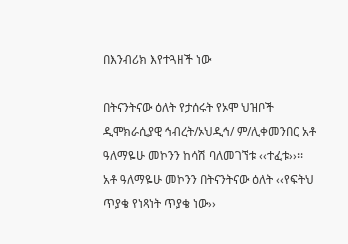በእንብሪክ እየተጓዘች ነው

በትናንትናው ዕለት የታሰሩት የኦሞ ህዝቦች ዲሞክራሲያዊ ኅብረት/ኦህዲኅ/ ም/ሊቀመንበር አቶ ዓለማዬሁ መኮንን ከሳሽ ባለመገኘቱ ‹‹ተፈቱ››፡፡ አቶ ዓለማዬሁ መኮንን በትናንትናው ዕለት ‹‹የፍትህ ጥያቄ የነጻነት ጥያቄ ነው››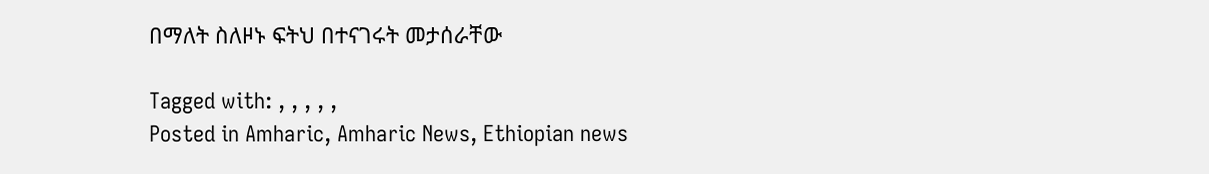በማለት ስለዞኑ ፍትህ በተናገሩት መታሰራቸው

Tagged with: , , , , ,
Posted in Amharic, Amharic News, Ethiopian news